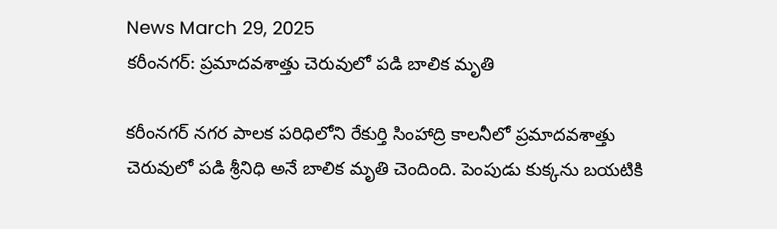News March 29, 2025
కరీంనగర్: ప్రమాదవశాత్తు చెరువులో పడి బాలిక మృతి

కరీంనగర్ నగర పాలక పరిధిలోని రేకుర్తి సింహాద్రి కాలనీలో ప్రమాదవశాత్తు చెరువులో పడి శ్రీనిధి అనే బాలిక మృతి చెందింది. పెంపుడు కుక్కను బయటికి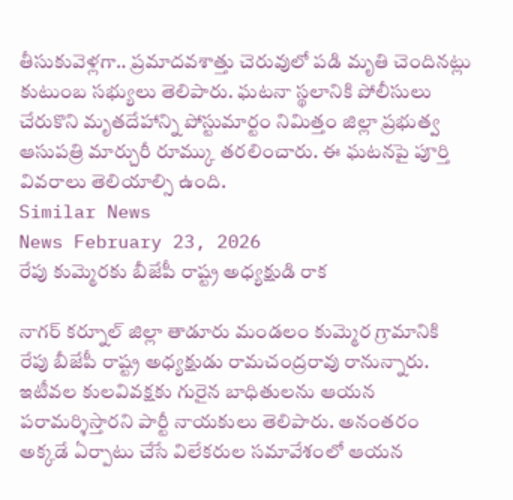తీసుకువెళ్లగా.. ప్రమాదవశాత్తు చెరువులో పడి మృతి చెందినట్లు కుటుంబ సభ్యులు తెలిపారు. ఘటనా స్థలానికి పోలీసులు చేరుకొని మృతదేహాన్ని పోస్టుమార్టం నిమిత్తం జిల్లా ప్రభుత్వ ఆసుపత్రి మార్చురీ రూమ్కు తరలించారు. ఈ ఘటనపై పూర్తి వివరాలు తెలియాల్సి ఉంది.
Similar News
News February 23, 2026
రేపు కుమ్మెరకు బీజేపీ రాష్ట్ర అధ్యక్షుడి రాక

నాగర్ కర్నూల్ జిల్లా తాడూరు మండలం కుమ్మెర గ్రామానికి రేపు బీజేపీ రాష్ట్ర అధ్యక్షుడు రామచంద్రరావు రానున్నారు. ఇటీవల కులవివక్షకు గురైన బాధితులను ఆయన పరామర్శిస్తారని పార్టీ నాయకులు తెలిపారు. అనంతరం అక్కడే ఏర్పాటు చేసే విలేకరుల సమావేశంలో ఆయన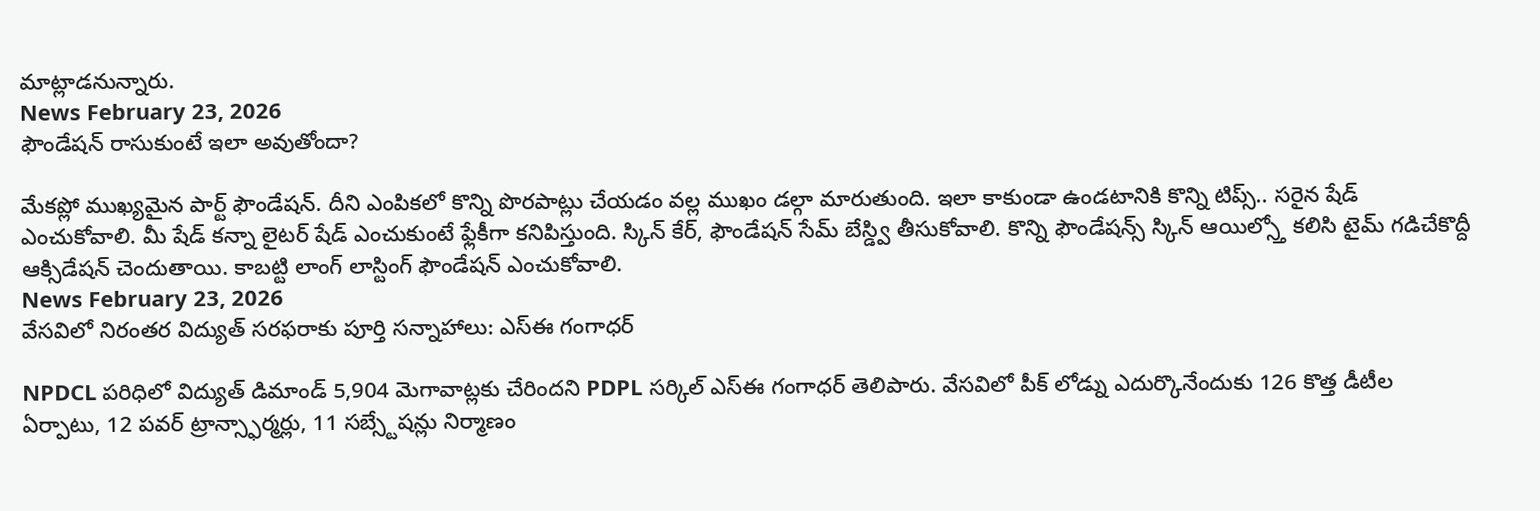మాట్లాడనున్నారు.
News February 23, 2026
ఫౌండేషన్ రాసుకుంటే ఇలా అవుతోందా?

మేకప్లో ముఖ్యమైన పార్ట్ ఫౌండేషన్. దీని ఎంపికలో కొన్ని పొరపాట్లు చేయడం వల్ల ముఖం డల్గా మారుతుంది. ఇలా కాకుండా ఉండటానికి కొన్ని టిప్స్.. సరైన షేడ్ ఎంచుకోవాలి. మీ షేడ్ కన్నా లైటర్ షేడ్ ఎంచుకుంటే ఫ్లేకీగా కనిపిస్తుంది. స్కిన్ కేర్, ఫౌండేషన్ సేమ్ బేస్డ్వి తీసుకోవాలి. కొన్ని ఫౌండేషన్స్ స్కిన్ ఆయిల్స్తో కలిసి టైమ్ గడిచేకొద్దీ ఆక్సిడేషన్ చెందుతాయి. కాబట్టి లాంగ్ లాస్టింగ్ ఫౌండేషన్ ఎంచుకోవాలి.
News February 23, 2026
వేసవిలో నిరంతర విద్యుత్ సరఫరాకు పూర్తి సన్నాహాలు: ఎస్ఈ గంగాధర్

NPDCL పరిధిలో విద్యుత్ డిమాండ్ 5,904 మెగావాట్లకు చేరిందని PDPL సర్కిల్ ఎస్ఈ గంగాధర్ తెలిపారు. వేసవిలో పీక్ లోడ్ను ఎదుర్కొనేందుకు 126 కొత్త డీటీల ఏర్పాటు, 12 పవర్ ట్రాన్స్ఫార్మర్లు, 11 సబ్స్టేషన్లు నిర్మాణం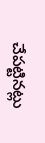చేపట్టినట్లు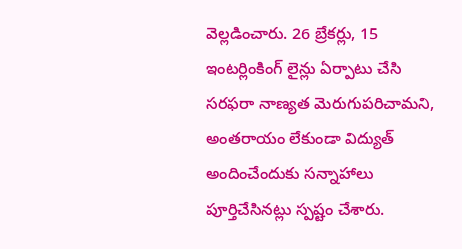వెల్లడించారు. 26 బ్రేకర్లు, 15 ఇంటర్లింకింగ్ లైన్లు ఏర్పాటు చేసి సరఫరా నాణ్యత మెరుగుపరిచామని, అంతరాయం లేకుండా విద్యుత్ అందించేందుకు సన్నాహాలు పూర్తిచేసినట్లు స్పష్టం చేశారు.